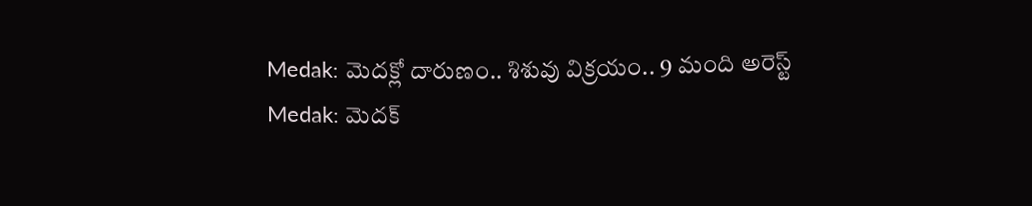Medak: మెదక్లో దారుణం.. శిశువు విక్రయం.. 9 మంది అరెస్ట్
Medak: మెదక్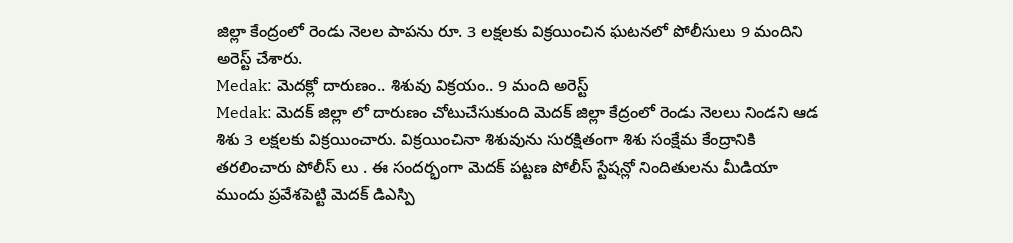జిల్లా కేంద్రంలో రెండు నెలల పాపను రూ. 3 లక్షలకు విక్రయించిన ఘటనలో పోలీసులు 9 మందిని అరెస్ట్ చేశారు.
Medak: మెదక్లో దారుణం.. శిశువు విక్రయం.. 9 మంది అరెస్ట్
Medak: మెదక్ జిల్లా లో దారుణం చోటుచేసుకుంది మెదక్ జిల్లా కేద్రంలో రెండు నెలలు నిండని ఆడ శిశు 3 లక్షలకు విక్రయించారు. విక్రయించినా శిశువును సురక్షితంగా శిశు సంక్షేమ కేంద్రానికి తరలించారు పోలీస్ లు . ఈ సందర్భంగా మెదక్ పట్టణ పోలీస్ స్టేషన్లో నిందితులను మీడియా ముందు ప్రవేశపెట్టి మెదక్ డిఎస్పి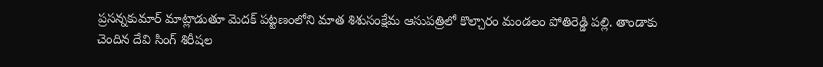ప్రసన్నకుమార్ మాట్లాడుతూ మెదక్ పట్టణంలోని మాత శిశుసంక్షేమ ఆసుపత్రిలో కొల్చారం మండలం పోతిరెడ్డి పల్లి. తాండాకు చెందిన దేవి సింగ్ శిరీషల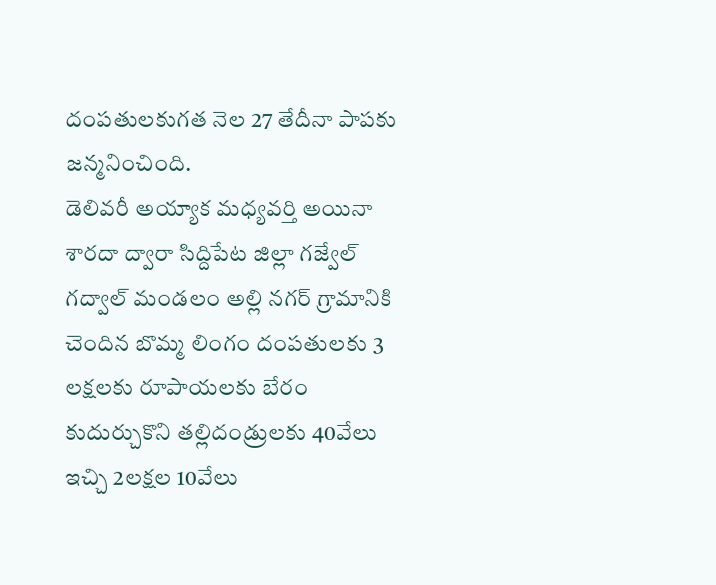దంపతులకుగత నెల 27 తేదీనా పాపకు జన్మనించింది.
డెలివరీ అయ్యాక మధ్యవర్తి అయినా శారదా ద్వారా సిద్దిపేట జిల్లా గజ్వేల్ గద్వాల్ మండలం అల్లి నగర్ గ్రామానికి చెందిన బొమ్మ లింగం దంపతులకు 3 లక్షలకు రూపాయలకు బేరం కుదుర్చుకొని తల్లిదండ్రులకు 40వేలు ఇచ్చి 2లక్షల 10వేలు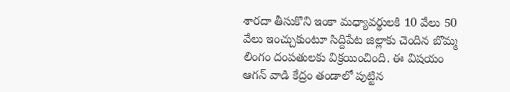శారదా తీసుకొని ఇంకా మధ్యావర్థులకి 10 వేలు 50 వేలు ఇంచ్చుకుంటూ సిద్దిపేట జిల్లాకు చెందిన బొమ్మ లింగం దంపతులకు విక్రయించింది. ఈ విషయం ఆగన్ వాడి కేద్రం తండాలో పుట్టిన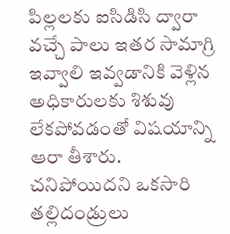పిల్లలకు ఐసిడిసి ద్వారా వచ్చే పాలు ఇతర సామాగ్రి ఇవ్వాలి ఇవ్వడానికి వెళ్లిన అధికారులకు శిశువు లేకపోవడంతో విషయాన్ని ఆరా తీశారు.
చనిపోయిదని ఒకసారి తల్లిదండ్రులు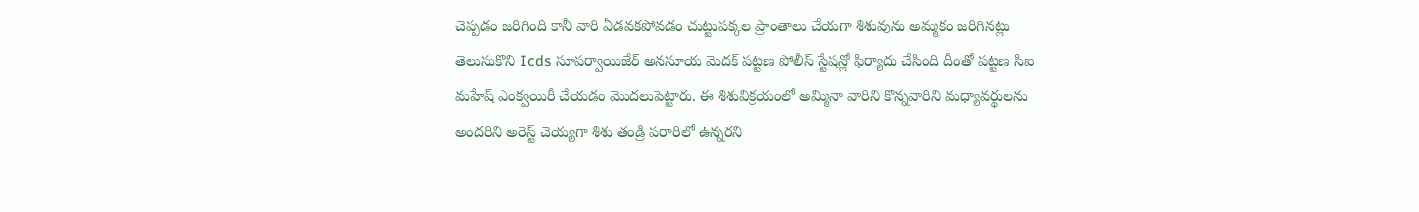చెప్పడం జరిగింది కానీ వారి ఏడవకపోవడం చుట్టుపక్కల ప్రాంతాలు చేయగా శిశువును అమ్మకం జరిగినట్లు తెలుసుకొని Icds సూపర్వాయిజేర్ అనసూయ మెదక్ పట్టణ పోలీస్ స్టేషన్లో ఫిర్యాదు చేసింది దీంతో పట్టణ సిఐ మహేష్ ఎంక్వయిరీ చేయడం మొదలుపెట్టారు. ఈ శిశువిక్రయంలో అమ్మినా వారిని కొన్నవారిని మధ్యావర్థులను అందరిని అరెస్ట్ చెయ్యగా శిశు తండ్రి పరారిలో ఉన్నరని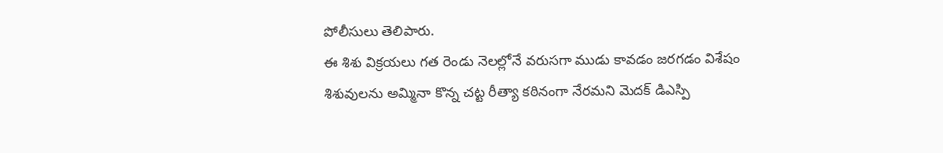పోలీసులు తెలిపారు.
ఈ శిశు విక్రయలు గత రెండు నెలల్లోనే వరుసగా ముడు కావడం జరగడం విశేషం శిశువులను అమ్మినా కొన్న చట్ట రీత్యా కఠినంగా నేరమని మెదక్ డిఎస్పి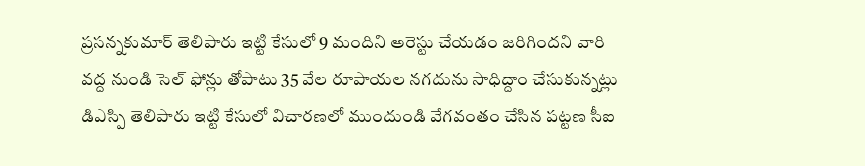ప్రసన్నకుమార్ తెలిపారు ఇట్టి కేసులో 9 మందిని అరెస్టు చేయడం జరిగిందని వారి వద్ద నుండి సెల్ ఫోన్లు తోపాటు 35 వేల రూపాయల నగదును సాధిద్దాం చేసుకున్నట్లు డిఎస్పి తెలిపారు ఇట్టి కేసులో విచారణలో ముందుండి వేగవంతం చేసిన పట్టణ సీఐ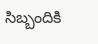సిబ్బందికి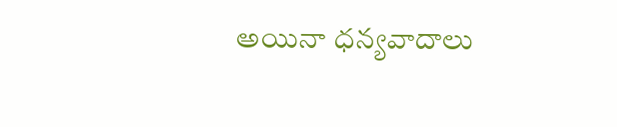అయినా ధన్యవాదాలు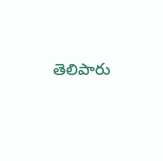తెలిపారు